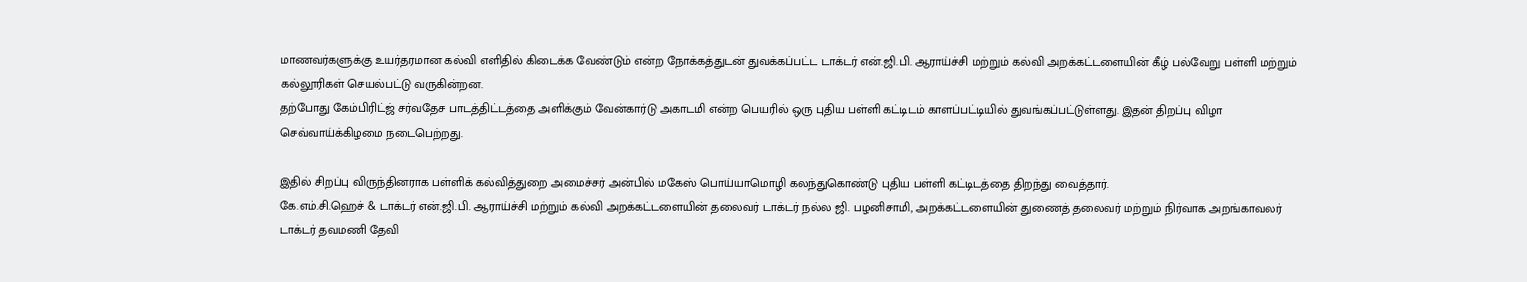மாணவர்களுக்கு உயர்தரமான கல்வி எளிதில் கிடைக்க வேண்டும் என்ற நோக்கத்துடன் துவக்கப்பட்ட டாக்டர் என்.ஜி.பி. ஆராய்ச்சி மற்றும் கல்வி அறக்கட்டளையின் கீழ் பல்வேறு பள்ளி மற்றும் கல்லூரிகள் செயல்பட்டு வருகின்றன.
தற்போது கேம்பிரிட்ஜ் சர்வதேச பாடத்திட்டத்தை அளிக்கும் வேன்கார்டு அகாடமி என்ற பெயரில் ஒரு புதிய பள்ளி கட்டிடம் காளப்பட்டியில் துவங்கப்பட்டுள்ளது. இதன் திறப்பு விழா செவ்வாய்க்கிழமை நடைபெற்றது.

இதில் சிறப்பு விருந்தினராக பள்ளிக் கல்வித்துறை அமைச்சர் அன்பில் மகேஸ் பொய்யாமொழி கலந்துகொண்டு புதிய பள்ளி கட்டிடத்தை திறந்து வைத்தார்.
கே.எம்.சி.ஹெச் & டாக்டர் என்.ஜி.பி. ஆராய்ச்சி மற்றும் கல்வி அறக்கட்டளையின் தலைவர் டாக்டர் நல்ல ஜி. பழனிசாமி, அறக்கட்டளையின் துணைத் தலைவர் மற்றும் நிர்வாக அறங்காவலர் டாக்டர் தவமணி தேவி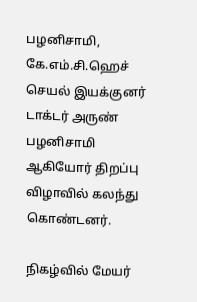பழனிசாமி, கே.எம்.சி.ஹெச் செயல் இயக்குனர் டாக்டர் அருண் பழனிசாமி ஆகியோர் திறப்பு விழாவில் கலந்து கொண்டனர்.

நிகழ்வில் மேயர்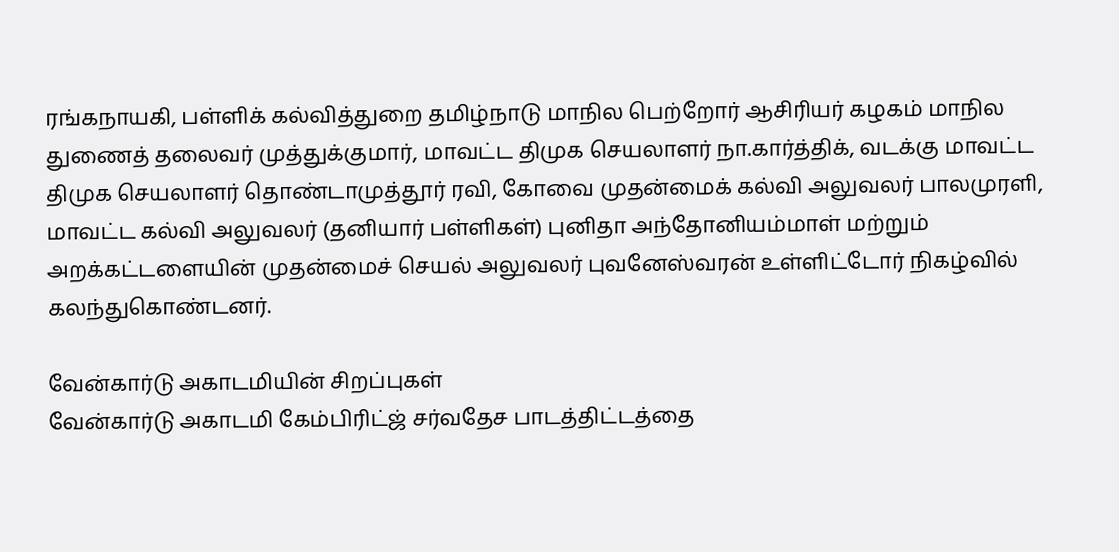ரங்கநாயகி, பள்ளிக் கல்வித்துறை தமிழ்நாடு மாநில பெற்றோர் ஆசிரியர் கழகம் மாநில துணைத் தலைவர் முத்துக்குமார், மாவட்ட திமுக செயலாளர் நா.கார்த்திக், வடக்கு மாவட்ட திமுக செயலாளர் தொண்டாமுத்தூர் ரவி, கோவை முதன்மைக் கல்வி அலுவலர் பாலமுரளி, மாவட்ட கல்வி அலுவலர் (தனியார் பள்ளிகள்) புனிதா அந்தோனியம்மாள் மற்றும் அறக்கட்டளையின் முதன்மைச் செயல் அலுவலர் புவனேஸ்வரன் உள்ளிட்டோர் நிகழ்வில் கலந்துகொண்டனர்.

வேன்கார்டு அகாடமியின் சிறப்புகள்
வேன்கார்டு அகாடமி கேம்பிரிட்ஜ் சர்வதேச பாடத்திட்டத்தை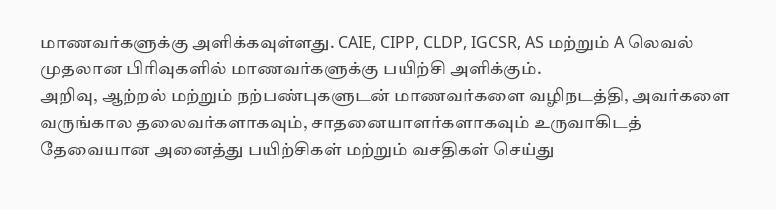மாணவர்களுக்கு அளிக்கவுள்ளது. CAIE, CIPP, CLDP, IGCSR, AS மற்றும் A லெவல் முதலான பிரிவுகளில் மாணவர்களுக்கு பயிற்சி அளிக்கும்.
அறிவு, ஆற்றல் மற்றும் நற்பண்புகளுடன் மாணவர்களை வழிநடத்தி, அவர்களை வருங்கால தலைவர்களாகவும், சாதனையாளர்களாகவும் உருவாகிடத் தேவையான அனைத்து பயிற்சிகள் மற்றும் வசதிகள் செய்து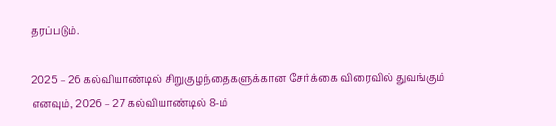தரப்படும்.

2025 – 26 கல்வியாண்டில் சிறுகுழந்தைகளுக்கான சேர்க்கை விரைவில் துவங்கும் எனவும், 2026 – 27 கல்வியாண்டில் 8-ம்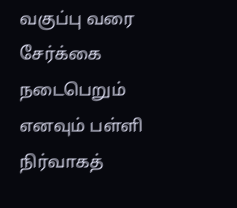வகுப்பு வரை சேர்க்கை நடைபெறும் எனவும் பள்ளி நிர்வாகத்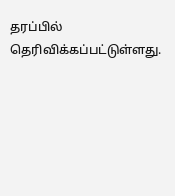தரப்பில் தெரிவிக்கப்பட்டுள்ளது.